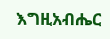እግዚአብሔር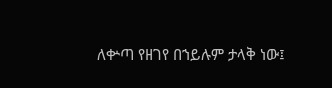ለቍጣ የዘገየ በኀይሉም ታላቅ ነው፤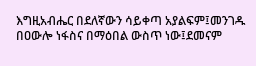እግዚአብሔር በደለኛውን ሳይቀጣ አያልፍም፤መንገዱ በዐውሎ ነፋስና በማዕበል ውስጥ ነው፤ደመናም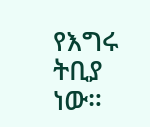የእግሩ ትቢያ ነው።